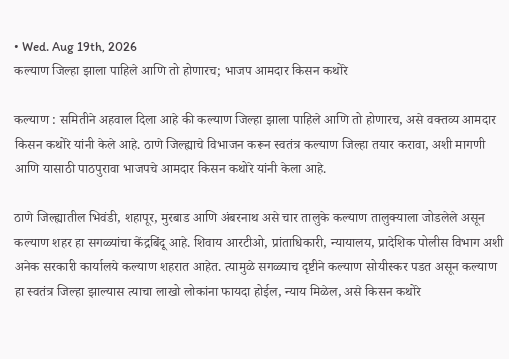• Wed. Aug 19th, 2026
कल्याण जिल्हा झाला पाहिले आणि तो होणारच; भाजप आमदार किसन कथोरे

कल्याण : समितीने अहवाल दिला आहे की कल्याण जिल्हा झाला पाहिले आणि तो होणारच, असे वक्तव्य आमदार किसन कथोरे यांनी केले आहे. ठाणे जिल्ह्याचे विभाजन करून स्वतंत्र कल्याण जिल्हा तयार करावा, अशी मागणी आणि यासाठी पाठपुरावा भाजपचे आमदार किसन कथोरे यांनी केला आहे.

ठाणे जिल्ह्यातील भिवंडी, शहापूर, मुरबाड आणि अंबरनाथ असे चार तालुके कल्याण तालुक्याला जोडलेले असून कल्याण शहर हा सगळ्यांचा केंद्रबिंदू आहे. शिवाय आरटीओ, प्रांताधिकारी, न्यायालय, प्रादेशिक पोलीस विभाग अशी अनेक सरकारी कार्यालये कल्याण शहरात आहेत. त्यामुळे सगळ्याच दृष्टीने कल्याण सोयीस्कर पडत असून कल्याण हा स्वतंत्र जिल्हा झाल्यास त्याचा लाखो लोकांना फायदा होईल, न्याय मिळेल, असे किसन कथोरे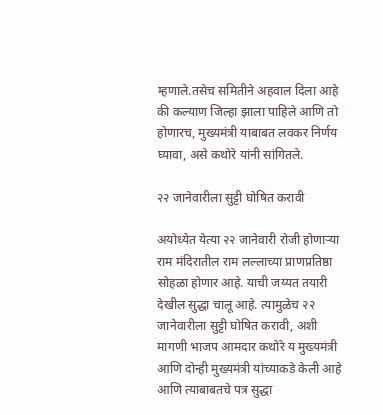म्हणाले.तसेच समितीने अहवाल दिला आहे की कल्याण जिल्हा झाला पाहिले आणि तो होणारच, मुख्यमंत्री याबाबत लवकर निर्णय घ्यावा, असे कथोरे यांनी सांगितले.

२२ जानेवारीला सुट्टी घोषित करावी

अयोध्येत येत्या २२ जानेवारी रोजी होणाऱ्या राम मंदिरातील राम लल्लाच्या प्राणप्रतिष्ठा सोहळा होणार आहे. याची जय्यत तयारी देखील सुद्धा चालू आहे. त्यामुळेच २२ जानेवारीला सुट्टी घोषित करावी, अशी मागणी भाजप आमदार कथोरे य मुख्यमंत्री आणि दोन्ही मुख्यमंत्री यांच्याकडे केली आहे आणि त्याबाबतचे पत्र सुद्धा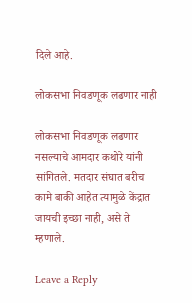दिले आहे.

लोकसभा निवडणूक लढणार नाही

लोकसभा निवडणूक लढणार नसल्याचे आमदार कथोरे यांनी सांगितले. मतदार संघात बरीच कामे बाकी आहेत त्यामुळे केंद्रात जायची इच्छा नाही, असे ते म्हणाले.

Leave a Reply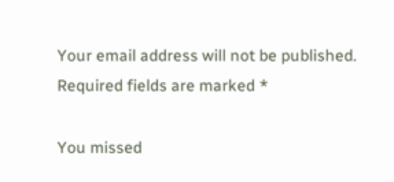Your email address will not be published. Required fields are marked *

You missed